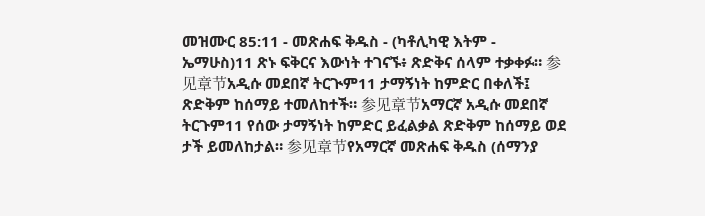መዝሙር 85:11 - መጽሐፍ ቅዱስ - (ካቶሊካዊ እትም - ኤማሁስ)11 ጽኑ ፍቅርና እውነት ተገናኙ፥ ጽድቅና ሰላም ተቃቀፉ። 参见章节አዲሱ መደበኛ ትርጒም11 ታማኝነት ከምድር በቀለች፤ ጽድቅም ከሰማይ ተመለከተች። 参见章节አማርኛ አዲሱ መደበኛ ትርጉም11 የሰው ታማኝነት ከምድር ይፈልቃል ጽድቅም ከሰማይ ወደ ታች ይመለከታል። 参见章节የአማርኛ መጽሐፍ ቅዱስ (ሰማንያ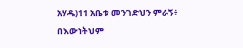አሃዱ)11 አቤቱ መንገድህን ምራኝ፥ በእውነትህም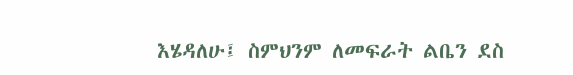እሄዳለሁ፤ ስምህንም ለመፍራት ልቤን ደስ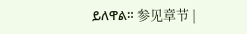ይለዋል። 参见章节 |